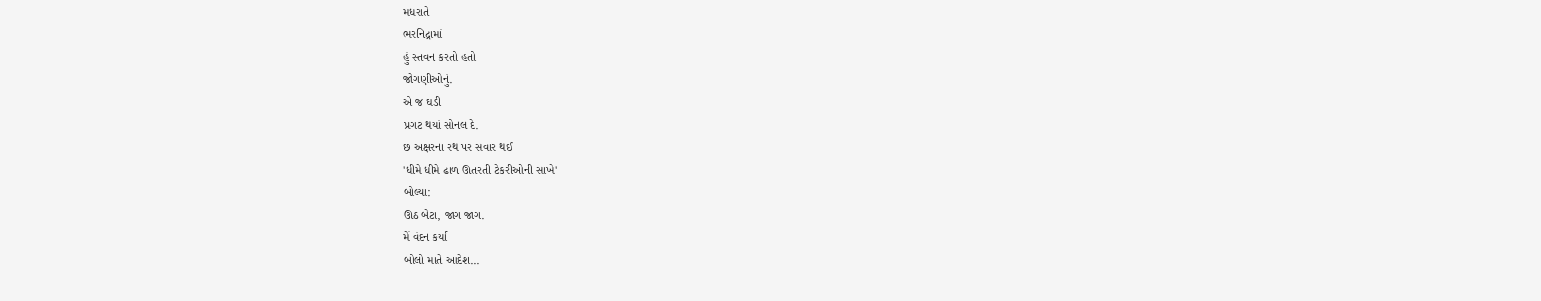મધરાતે
ભરનિદ્રામાં
હું સ્તવન કરતો હતો
જોગણીઓનું.
એ જ ઘડી
પ્રગટ થયાં સોનલ દે.
છ અક્ષરના રથ પર સવાર થઈ
'ધીમે ધીમે ઢાળ ઊતરતી ટેકરીઓની સાખે'
બોલ્યા:
ઊઠ બેટા, જાગ જાગ.
મેં વંદન કર્યા
બોલો માતે આદેશ...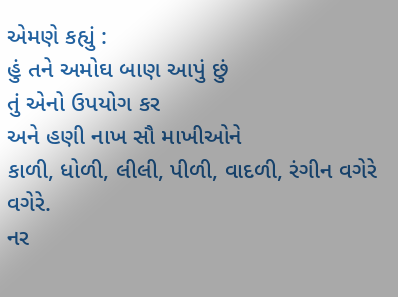એમણે કહ્યું :
હું તને અમોઘ બાણ આપું છું
તું એનો ઉપયોગ કર
અને હણી નાખ સૌ માખીઓને
કાળી, ધોળી, લીલી, પીળી, વાદળી, રંગીન વગેરે વગેરે.
નર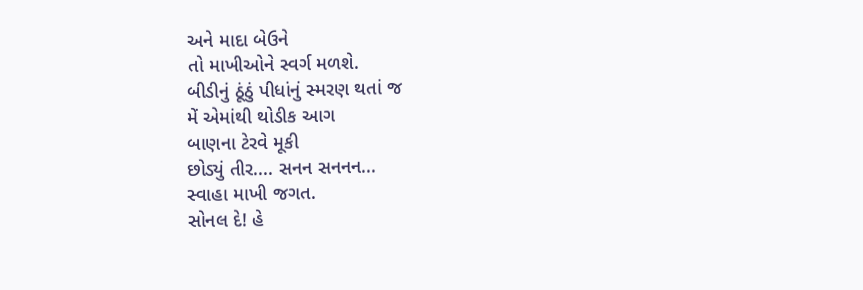અને માદા બેઉને
તો માખીઓને સ્વર્ગ મળશે.
બીડીનું ઠૂંઠું પીધાંનું સ્મરણ થતાં જ
મેં એમાંથી થોડીક આગ
બાણના ટેરવે મૂકી
છોડ્યું તીર.... સનન સનનન...
સ્વાહા માખી જગત.
સોનલ દે! હે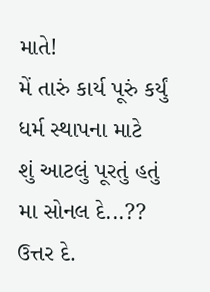માતે!
મેં તારું કાર્ય પૂરું કર્યું
ધર્મ સ્થાપના માટે
શું આટલું પૂરતું હતું
મા સોનલ દે...??
ઉત્તર દે.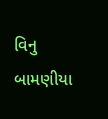વિનુ બામણીયા